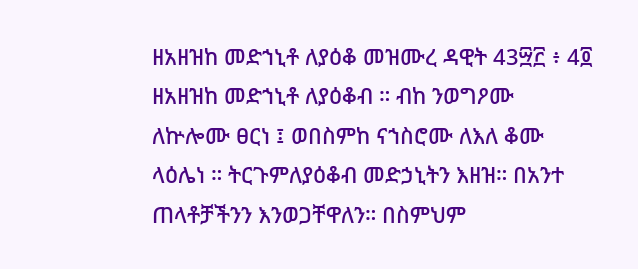ዘአዘዝከ መድኀኒቶ ለያዕቆ መዝሙረ ዳዊት 43፵፫ ፥ 4፬ ዘአዘዝከ መድኀኒቶ ለያዕቆብ ። ብከ ንወግዖሙ ለኵሎሙ ፀርነ ፤ ወበስምከ ናኀስሮሙ ለእለ ቆሙ ላዕሌነ ። ትርጉምለያዕቆብ መድኃኒትን እዘዝ። በአንተ ጠላቶቻችንን እንወጋቸዋለን። በስምህም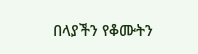በላያችን የቆሙትን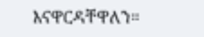እናዋርዳቸዋለን።